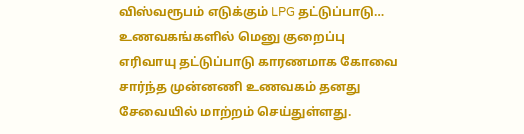விஸ்வரூபம் எடுக்கும் LPG தட்டுப்பாடு… உணவகங்களில் மெனு குறைப்பு
எரிவாயு தட்டுப்பாடு காரணமாக கோவை சார்ந்த முன்னணி உணவகம் தனது சேவையில் மாற்றம் செய்துள்ளது.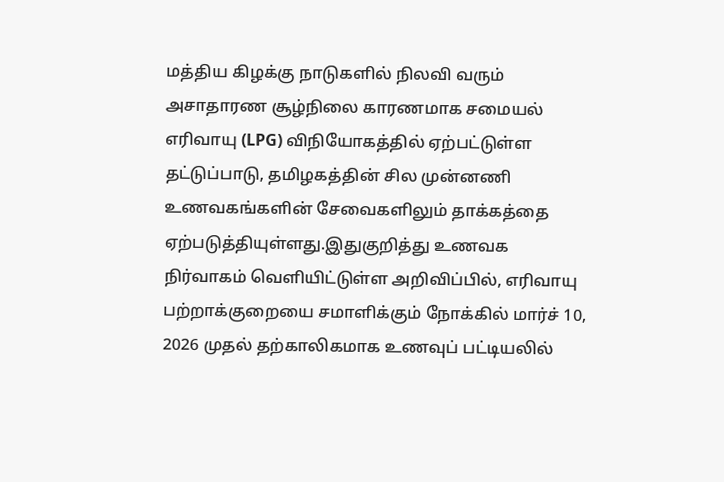மத்திய கிழக்கு நாடுகளில் நிலவி வரும் அசாதாரண சூழ்நிலை காரணமாக சமையல் எரிவாயு (LPG) விநியோகத்தில் ஏற்பட்டுள்ள தட்டுப்பாடு, தமிழகத்தின் சில முன்னணி உணவகங்களின் சேவைகளிலும் தாக்கத்தை ஏற்படுத்தியுள்ளது.இதுகுறித்து உணவக நிர்வாகம் வெளியிட்டுள்ள அறிவிப்பில், எரிவாயு பற்றாக்குறையை சமாளிக்கும் நோக்கில் மார்ச் 10, 2026 முதல் தற்காலிகமாக உணவுப் பட்டியலில்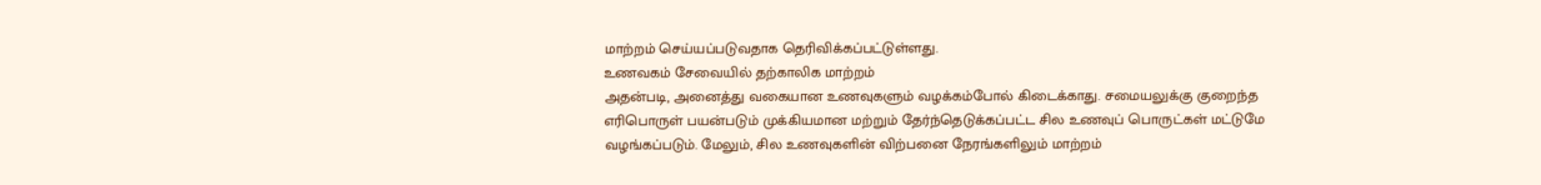மாற்றம் செய்யப்படுவதாக தெரிவிக்கப்பட்டுள்ளது.
உணவகம் சேவையில் தற்காலிக மாற்றம்
அதன்படி, அனைத்து வகையான உணவுகளும் வழக்கம்போல் கிடைக்காது. சமையலுக்கு குறைந்த எரிபொருள் பயன்படும் முக்கியமான மற்றும் தேர்ந்தெடுக்கப்பட்ட சில உணவுப் பொருட்கள் மட்டுமே வழங்கப்படும். மேலும், சில உணவுகளின் விற்பனை நேரங்களிலும் மாற்றம்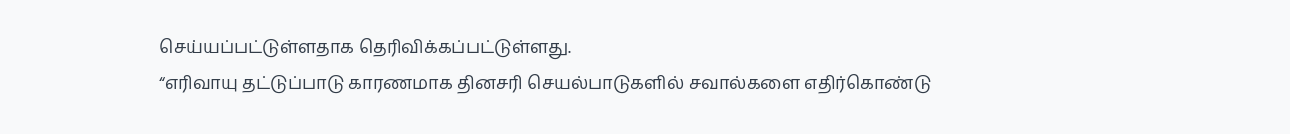செய்யப்பட்டுள்ளதாக தெரிவிக்கப்பட்டுள்ளது.
“எரிவாயு தட்டுப்பாடு காரணமாக தினசரி செயல்பாடுகளில் சவால்களை எதிர்கொண்டு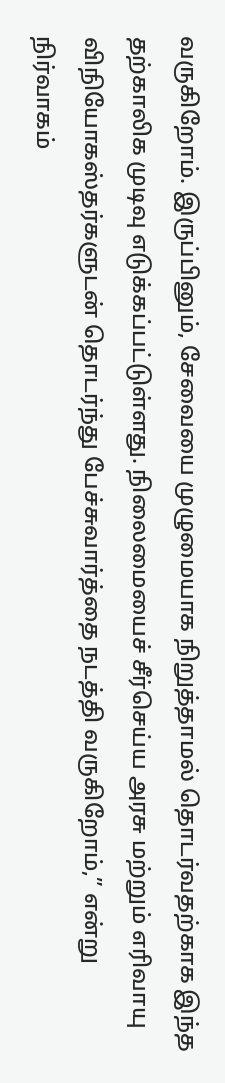வருகிறோம். இருப்பினும், சேவையை முழுமையாக நிறுத்தாமல் தொடர்வதற்காக இந்த தற்காலிக முடிவு எடுக்கப்பட்டுள்ளது. நிலைமையைச் சீர்செய்ய அரசு மற்றும் எரிவாயு விநியோகஸ்தர்களுடன் தொடர்ந்து பேச்சுவார்த்தை நடத்தி வருகிறோம்,” என்று நிர்வாகம்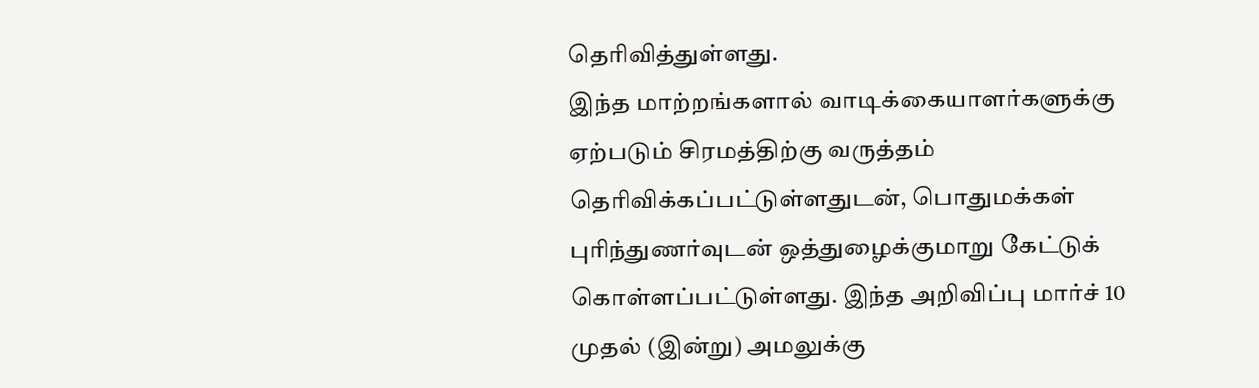தெரிவித்துள்ளது.
இந்த மாற்றங்களால் வாடிக்கையாளர்களுக்கு ஏற்படும் சிரமத்திற்கு வருத்தம் தெரிவிக்கப்பட்டுள்ளதுடன், பொதுமக்கள் புரிந்துணர்வுடன் ஒத்துழைக்குமாறு கேட்டுக் கொள்ளப்பட்டுள்ளது. இந்த அறிவிப்பு மார்ச் 10 முதல் (இன்று) அமலுக்கு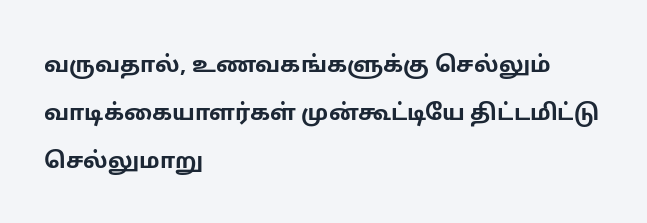வருவதால், உணவகங்களுக்கு செல்லும் வாடிக்கையாளர்கள் முன்கூட்டியே திட்டமிட்டு செல்லுமாறு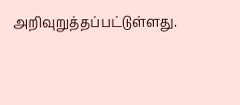அறிவுறுத்தப்பட்டுள்ளது.